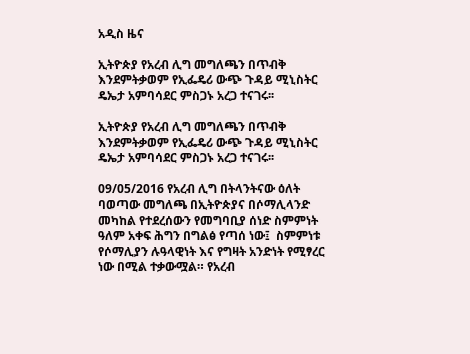አዲስ ዜና

ኢትዮጵያ የአረብ ሊግ መግለጫን በጥብቅ እንደምትቃወም የኢፌዴሪ ውጭ ጉዳይ ሚኒስትር ዴኤታ አምባሳደር ምስጋኑ አረጋ ተናገሩ፡፡

ኢትዮጵያ የአረብ ሊግ መግለጫን በጥብቅ እንደምትቃወም የኢፌዴሪ ውጭ ጉዳይ ሚኒስትር ዴኤታ አምባሳደር ምስጋኑ አረጋ ተናገሩ፡፡

09/05/2016 የአረብ ሊግ በትላንትናው ዕለት ባወጣው መግለጫ በኢትዮጵያና በሶማሊላንድ መካከል የተደረሰውን የመግባቢያ ሰነድ ስምምነት ዓለም አቀፍ ሕግን በግልፅ የጣሰ ነው፤  ስምምነቱ የሶማሊያን ሉዓላዊነት እና የግዛት አንድነት የሚፃረር ነው በሚል ተቃውሟል። የአረብ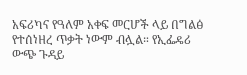አፍሪካና የዓለም አቀፍ መርሆች ላይ በግልፅ የተሰነዘረ ጥቃት ነውም ብሏል። የኢፌዴሪ ውጭ ጉዳይ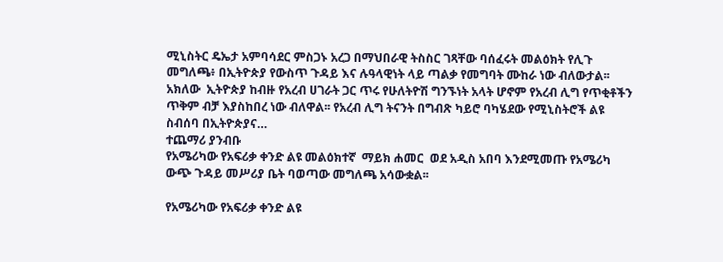ሚኒስትር ዴኤታ አምባሳደር ምስጋኑ አረጋ በማህበራዊ ትስስር ገጻቸው ባሰፈሩት መልዕክት የሊጉ መግለጫ፥ በኢትዮጵያ የውስጥ ጉዳይ እና ሉዓላዊነት ላይ ጣልቃ የመግባት ሙከራ ነው ብለውታል፡፡ አክለው  ኢትዮጵያ ከብዙ የአረብ ሀገራት ጋር ጥሩ የሁለትዮሽ ግንኙነት አላት ሆኖም የአረብ ሊግ የጥቂቶችን ጥቅም ብቻ እያስከበረ ነው ብለዋል፡፡ የአረብ ሊግ ትናንት በግብጽ ካይሮ ባካሄደው የሚኒስትሮች ልዩ ስብሰባ በኢትዮጵያና…
ተጨማሪ ያንብቡ
የአሜሪካው የአፍሪቃ ቀንድ ልዩ መልዕክተኛ  ማይክ ሐመር  ወደ አዲስ አበባ እንደሚመጡ የአሜሪካ ውጭ ጉዳይ መሥሪያ ቤት ባወጣው መግለጫ አሳውቋል፡፡

የአሜሪካው የአፍሪቃ ቀንድ ልዩ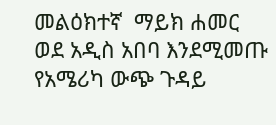መልዕክተኛ  ማይክ ሐመር  ወደ አዲስ አበባ እንደሚመጡ የአሜሪካ ውጭ ጉዳይ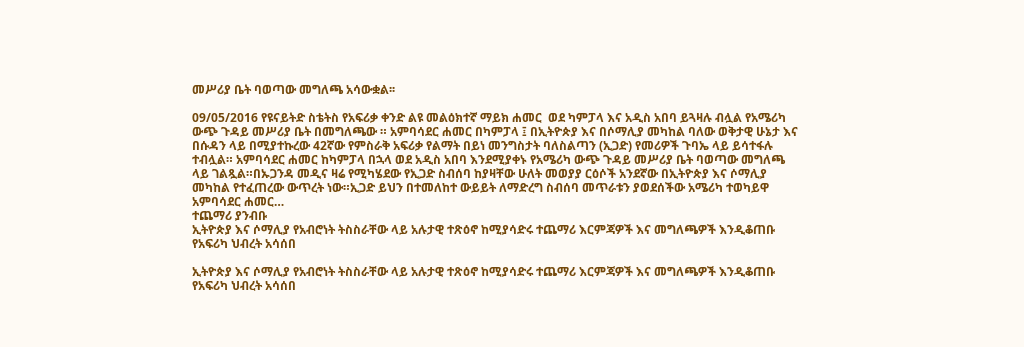መሥሪያ ቤት ባወጣው መግለጫ አሳውቋል፡፡

09/05/2016 የዩናይትድ ስቴትስ የአፍሪቃ ቀንድ ልዩ መልዕክተኛ ማይክ ሐመር  ወደ ካምፓላ እና አዲስ አበባ ይጓዛሉ ብሏል የአሜሪካ ውጭ ጉዳይ መሥሪያ ቤት በመግለጫው ። አምባሳደር ሐመር በካምፓላ ፤ በኢትዮጵያ እና በሶማሊያ መካከል ባለው ወቅታዊ ሁኔታ እና በሱዳን ላይ በሚያተኩረው 42ኛው የምስራቅ አፍሪቃ የልማት በይነ መንግስታት ባለስልጣን (ኢጋድ) የመሪዎች ጉባኤ ላይ ይሳተፋሉ ተብሏል። አምባሳደር ሐመር ከካምፓላ በኋላ ወደ አዲስ አበባ እንደሚያቀኑ የአሜሪካ ውጭ ጉዳይ መሥሪያ ቤት ባወጣው መግለጫ ላይ ገልጿል።በኡጋንዳ መዲና ዛሬ የሚካሄደው የኢጋድ ስብሰባ ከያዛቸው ሁለት መወያያ ርዕሶች አንደኛው በኢትዮጵያ እና ሶማሊያ መካከል የተፈጠረው ውጥረት ነው።ኢጋድ ይህን በተመለከተ ውይይት ለማድረግ ስብሰባ መጥራቱን ያወደሰችው አሜሪካ ተወካይዋ አምባሳደር ሐመር…
ተጨማሪ ያንብቡ
ኢትዮጵያ እና ሶማሊያ የአብሮነት ትስስራቸው ላይ አሉታዊ ተጽዕኖ ከሚያሳድሩ ተጨማሪ እርምጃዎች እና መግለጫዎች እንዲቆጠቡ የአፍሪካ ህብረት አሳሰበ

ኢትዮጵያ እና ሶማሊያ የአብሮነት ትስስራቸው ላይ አሉታዊ ተጽዕኖ ከሚያሳድሩ ተጨማሪ እርምጃዎች እና መግለጫዎች እንዲቆጠቡ የአፍሪካ ህብረት አሳሰበ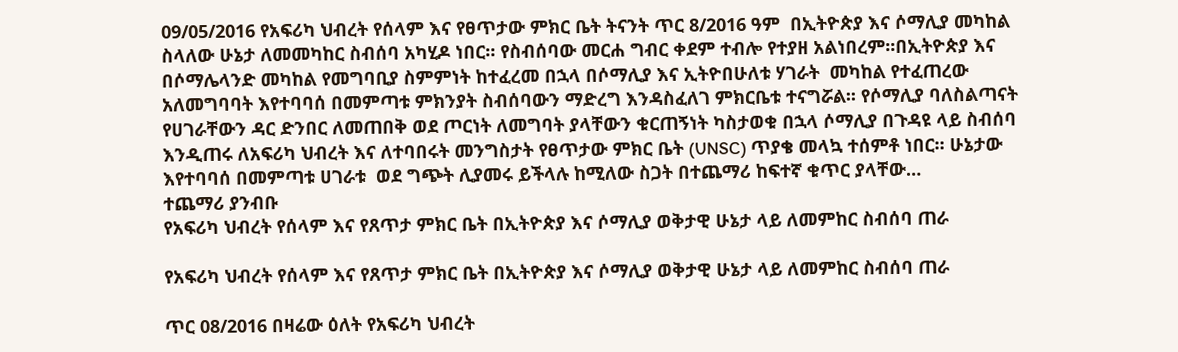09/05/2016 የአፍሪካ ህብረት የሰላም እና የፀጥታው ምክር ቤት ትናንት ጥር 8/2016 ዓም  በኢትዮጵያ እና ሶማሊያ መካከል ስላለው ሁኔታ ለመመካከር ስብሰባ አካሂዶ ነበር። የስብሰባው መርሐ ግብር ቀደም ተብሎ የተያዘ አልነበረም፡፡በኢትዮጵያ እና በሶማሌላንድ መካከል የመግባቢያ ስምምነት ከተፈረመ በኋላ በሶማሊያ እና ኢትዮበሁለቱ ሃገራት  መካከል የተፈጠረው አለመግባባት እየተባባሰ በመምጣቱ ምክንያት ስብሰባውን ማድረግ እንዳስፈለገ ምክርቤቱ ተናግሯል፡፡ የሶማሊያ ባለስልጣናት የሀገራቸውን ዳር ድንበር ለመጠበቅ ወደ ጦርነት ለመግባት ያላቸውን ቁርጠኝነት ካስታወቁ በኋላ ሶማሊያ በጉዳዩ ላይ ስብሰባ እንዲጠሩ ለአፍሪካ ህብረት እና ለተባበሩት መንግስታት የፀጥታው ምክር ቤት (UNSC) ጥያቄ መላኳ ተሰምቶ ነበር። ሁኔታው እየተባባሰ በመምጣቱ ሀገራቱ  ወደ ግጭት ሊያመሩ ይችላሉ ከሚለው ስጋት በተጨማሪ ከፍተኛ ቁጥር ያላቸው…
ተጨማሪ ያንብቡ
የአፍሪካ ህብረት የሰላም እና የጸጥታ ምክር ቤት በኢትዮጵያ እና ሶማሊያ ወቅታዊ ሁኔታ ላይ ለመምከር ስብሰባ ጠራ

የአፍሪካ ህብረት የሰላም እና የጸጥታ ምክር ቤት በኢትዮጵያ እና ሶማሊያ ወቅታዊ ሁኔታ ላይ ለመምከር ስብሰባ ጠራ

ጥር 08/2016 በዛሬው ዕለት የአፍሪካ ህብረት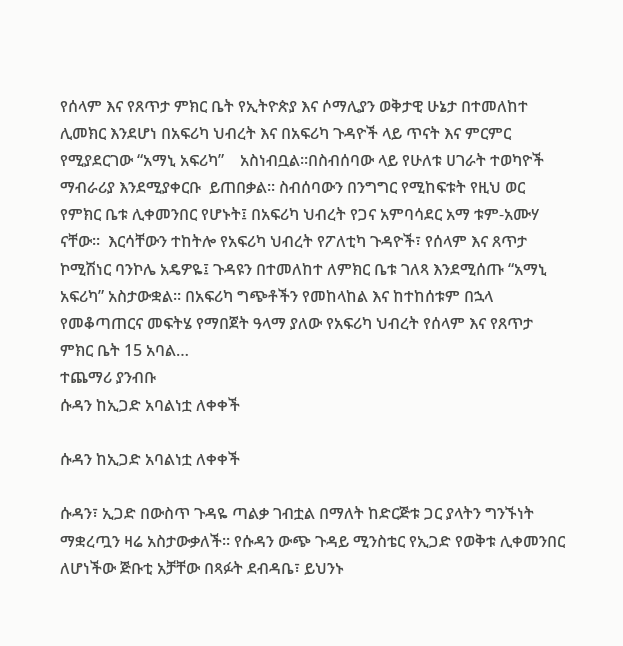የሰላም እና የጸጥታ ምክር ቤት የኢትዮጵያ እና ሶማሊያን ወቅታዊ ሁኔታ በተመለከተ ሊመክር እንደሆነ በአፍሪካ ህብረት እና በአፍሪካ ጉዳዮች ላይ ጥናት እና ምርምር የሚያደርገው “አማኒ አፍሪካ”    አስነብቧል፡፡በስብሰባው ላይ የሁለቱ ሀገራት ተወካዮች ማብራሪያ እንደሚያቀርቡ  ይጠበቃል፡፡ ስብሰባውን በንግግር የሚከፍቱት የዚህ ወር የምክር ቤቱ ሊቀመንበር የሆኑት፤ በአፍሪካ ህብረት የጋና አምባሳደር አማ ቱም-አሙሃ ናቸው።  እርሳቸውን ተከትሎ የአፍሪካ ህብረት የፖለቲካ ጉዳዮች፣ የሰላም እና ጸጥታ ኮሚሽነር ባንኮሌ አዴዎዬ፤ ጉዳዩን በተመለከተ ለምክር ቤቱ ገለጻ እንደሚሰጡ “አማኒ አፍሪካ” አስታውቋል። በአፍሪካ ግጭቶችን የመከላከል እና ከተከሰቱም በኋላ የመቆጣጠርና መፍትሄ የማበጀት ዓላማ ያለው የአፍሪካ ህብረት የሰላም እና የጸጥታ ምክር ቤት 15 አባል…
ተጨማሪ ያንብቡ
ሱዳን ከኢጋድ አባልነቷ ለቀቀች

ሱዳን ከኢጋድ አባልነቷ ለቀቀች

ሱዳን፣ ኢጋድ በውስጥ ጉዳዬ ጣልቃ ገብቷል በማለት ከድርጅቱ ጋር ያላትን ግንኙነት ማቋረጧን ዛሬ አስታውቃለች። የሱዳን ውጭ ጉዳይ ሚንስቴር የኢጋድ የወቅቱ ሊቀመንበር ለሆነችው ጅቡቲ አቻቸው በጻፉት ደብዳቤ፣ ይህንኑ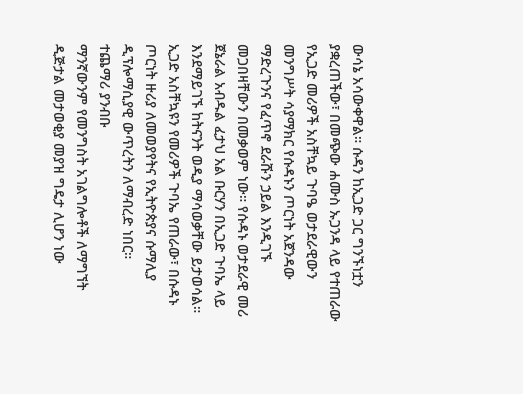ውሳኔ አሳውቀዋል። ሱዳን ከኢጋድ ጋር ግንኙነቷን ያቋረጠችው፣ በመጭው ሐሙስ ኡጋንዳ ላይ የተጠራው የኢጋድ መሪዎች አስቸኳይ ጉባዔ ወታደራዊውን መንግሥት ሳያማክር የሱዳኑን ጦርነት አጀንዳው ማድረጉንና የፈጥኖ ደራሹን ኃይል እንዲገኙ መጋበዛቸውን በመቃወም ነው። የሱዳኑ ወታደራዊ መሪ ጀኔራል አብዱል ፈታህ አል ቡርሃን በኢጋድ ጉባኤ ላይ እንደማይገኙ ከትናንት ወዲያ ማሳወቃቸው ይታወሳል። ኢጋድ አስቸኳዩን የመሪዎች ጉባኤ የጠራው፣ በሱዳኑ ጦርነት ዙሪያ ለመወያየትና የኢትዮጵያና ሱማሊያ ዲፕሎማሲያዊ ውጥረትን ለማብረድ ነበር።
ተጨማሪ ያንብቡ
ማንኛውንም የመንግስት አገልግሎቶች ለማግኘት ዲጅታል መታወቂያ መያዝ ግዴታ ሊሆን ነው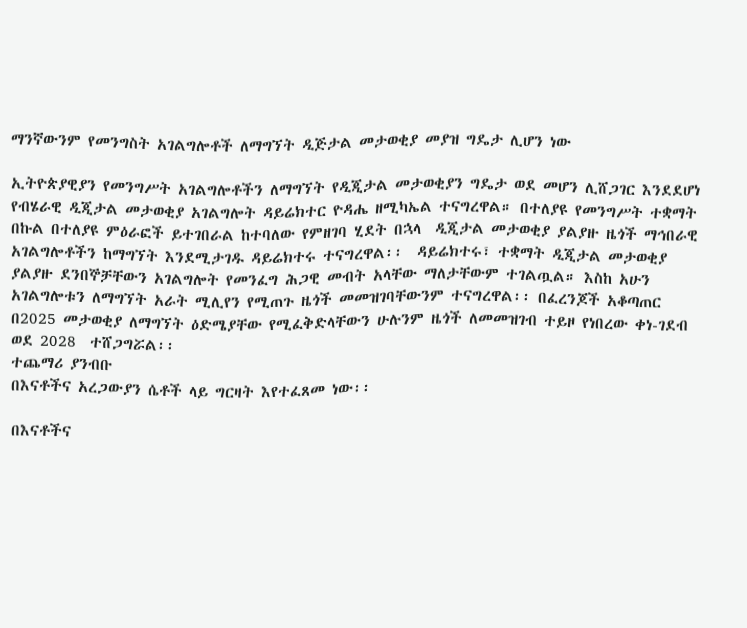ማንኛውንም የመንግስት አገልግሎቶች ለማግኘት ዲጅታል መታወቂያ መያዝ ግዴታ ሊሆን ነው

ኢትዮጵያዊያን የመንግሥት አገልግሎቶችን ለማግኘት የዲጂታል መታወቂያን ግዴታ ወደ መሆን ሊሸጋገር እንደደሆነ  የብሄራዊ ዲጂታል መታወቂያ አገልግሎት ዳይሬክተር ዮዳሔ ዘሚካኤል ተናግረዋል። በተለያዩ የመንግሥት ተቋማት በኩል በተለያዩ ምዕራፎች ይተገበራል ከተባለው የምዘገባ ሂደት በኋላ  ዲጂታል መታወቂያ ያልያዙ ዜጎች ማኅበራዊ አገልግሎቶችን ከማግኘት እንደሚታገዱ ዳይሬክተሩ ተናግረዋል፡፡  ዳይሬክተሩ፣ ተቋማት ዲጂታል መታወቂያ ያልያዙ ደንበኞቻቸውን አገልግሎት የመንፈግ ሕጋዊ መብት አላቸው ማለታቸውም ተገልጧል። እስከ አሁን አገልግሎቱን ለማግኘት አራት ሚሊየን የሚጠጉ ዜጎች መመዝገባቸውንም ተናግረዋል፡፡ በፈረንጆች አቆጣጠር በ2025 መታወቂያ ለማግኘት ዕድሜያቸው የሚፈቅድላቸውን ሁሉንም ዜጎች ለመመዝገብ ተይዞ የነበረው ቀነ-ገደብ ወደ 2028  ተሸጋግሯል፡፡
ተጨማሪ ያንብቡ
በእናቶችና አረጋውያን ሴቶች ላይ ግርዛት እየተፈጸመ ነው፡፡

በእናቶችና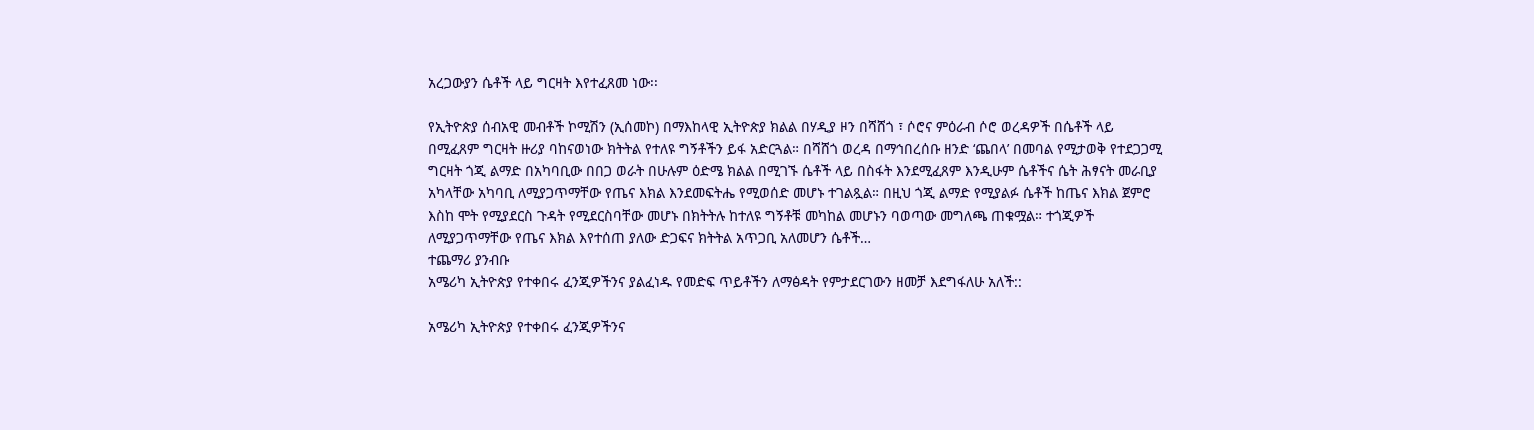አረጋውያን ሴቶች ላይ ግርዛት እየተፈጸመ ነው፡፡

የኢትዮጵያ ሰብአዊ መብቶች ኮሚሽን (ኢሰመኮ) በማእከላዊ ኢትዮጵያ ክልል በሃዲያ ዞን በሻሸጎ ፣ ሶሮና ምዕራብ ሶሮ ወረዳዎች በሴቶች ላይ በሚፈጸም ግርዛት ዙሪያ ባከናወነው ክትትል የተለዩ ግኝቶችን ይፋ አድርጓል። በሻሸጎ ወረዳ በማኅበረሰቡ ዘንድ ‘ጨበላ’ በመባል የሚታወቅ የተደጋጋሚ ግርዛት ጎጂ ልማድ በአካባቢው በበጋ ወራት በሁሉም ዕድሜ ክልል በሚገኙ ሴቶች ላይ በስፋት እንደሚፈጸም እንዲሁም ሴቶችና ሴት ሕፃናት መራቢያ አካላቸው አካባቢ ለሚያጋጥማቸው የጤና እክል እንደመፍትሔ የሚወሰድ መሆኑ ተገልጿል። በዚህ ጎጂ ልማድ የሚያልፉ ሴቶች ከጤና እክል ጀምሮ እስከ ሞት የሚያደርስ ጉዳት የሚደርስባቸው መሆኑ በክትትሉ ከተለዩ ግኝቶቹ መካከል መሆኑን ባወጣው መግለጫ ጠቁሟል። ተጎጂዎች ለሚያጋጥማቸው የጤና እክል እየተሰጠ ያለው ድጋፍና ክትትል አጥጋቢ አለመሆን ሴቶች…
ተጨማሪ ያንብቡ
አሜሪካ ኢትዮጵያ የተቀበሩ ፈንጂዎችንና ያልፈነዱ የመድፍ ጥይቶችን ለማፅዳት የምታደርገውን ዘመቻ እደግፋለሁ አለች::

አሜሪካ ኢትዮጵያ የተቀበሩ ፈንጂዎችንና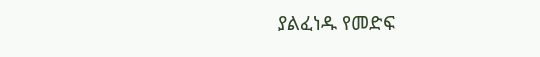ያልፈነዱ የመድፍ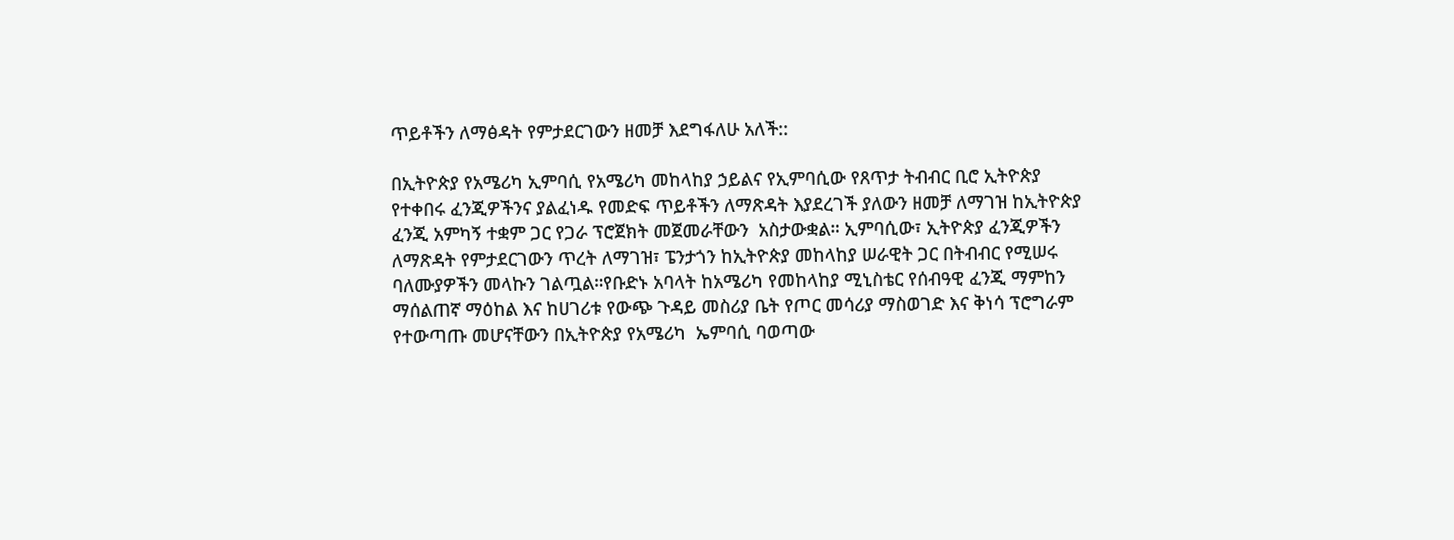ጥይቶችን ለማፅዳት የምታደርገውን ዘመቻ እደግፋለሁ አለች::

በኢትዮጵያ የአሜሪካ ኢምባሲ የአሜሪካ መከላከያ ኃይልና የኢምባሲው የጸጥታ ትብብር ቢሮ ኢትዮጵያ የተቀበሩ ፈንጂዎችንና ያልፈነዱ የመድፍ ጥይቶችን ለማጽዳት እያደረገች ያለውን ዘመቻ ለማገዝ ከኢትዮጵያ ፈንጂ አምካኝ ተቋም ጋር የጋራ ፕሮጀክት መጀመራቸውን  አስታውቋል። ኢምባሲው፣ ኢትዮጵያ ፈንጂዎችን ለማጽዳት የምታደርገውን ጥረት ለማገዝ፣ ፔንታጎን ከኢትዮጵያ መከላከያ ሠራዊት ጋር በትብብር የሚሠሩ ባለሙያዎችን መላኩን ገልጧል።የቡድኑ አባላት ከአሜሪካ የመከላከያ ሚኒስቴር የሰብዓዊ ፈንጂ ማምከን ማሰልጠኛ ማዕከል እና ከሀገሪቱ የውጭ ጉዳይ መስሪያ ቤት የጦር መሳሪያ ማስወገድ እና ቅነሳ ፕሮግራም የተውጣጡ መሆናቸውን በኢትዮጵያ የአሜሪካ  ኤምባሲ ባወጣው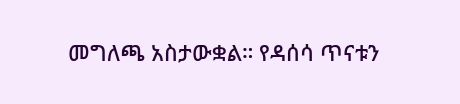መግለጫ አስታውቋል። የዳሰሳ ጥናቱን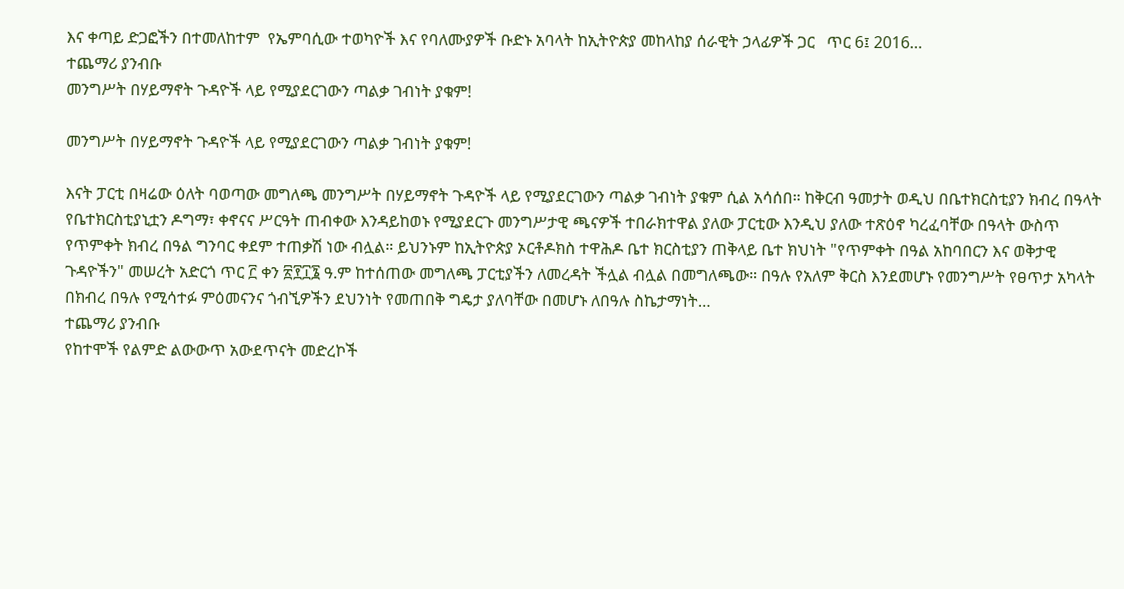እና ቀጣይ ድጋፎችን በተመለከተም  የኤምባሲው ተወካዮች እና የባለሙያዎች ቡድኑ አባላት ከኢትዮጵያ መከላከያ ሰራዊት ኃላፊዎች ጋር   ጥር 6፤ 2016…
ተጨማሪ ያንብቡ
መንግሥት በሃይማኖት ጉዳዮች ላይ የሚያደርገውን ጣልቃ ገብነት ያቁም!

መንግሥት በሃይማኖት ጉዳዮች ላይ የሚያደርገውን ጣልቃ ገብነት ያቁም!

እናት ፓርቲ በዛሬው ዕለት ባወጣው መግለጫ መንግሥት በሃይማኖት ጉዳዮች ላይ የሚያደርገውን ጣልቃ ገብነት ያቁም ሲል አሳሰበ። ከቅርብ ዓመታት ወዲህ በቤተክርስቲያን ክብረ በዓላት የቤተክርስቲያኒቷን ዶግማ፣ ቀኖናና ሥርዓት ጠብቀው እንዳይከወኑ የሚያደርጉ መንግሥታዊ ጫናዎች ተበራክተዋል ያለው ፓርቲው እንዲህ ያለው ተጽዕኖ ካረፈባቸው በዓላት ውስጥ የጥምቀት ክብረ በዓል ግንባር ቀደም ተጠቃሽ ነው ብሏል። ይህንኑም ከኢትዮጵያ ኦርቶዶክስ ተዋሕዶ ቤተ ክርስቲያን ጠቅላይ ቤተ ክህነት "የጥምቀት በዓል አከባበርን እና ወቅታዊ ጉዳዮችን" መሠረት አድርጎ ጥር ፫ ቀን ፳፻፲፮ ዓ.ም ከተሰጠው መግለጫ ፓርቲያችን ለመረዳት ችሏል ብሏል በመግለጫው። በዓሉ የአለም ቅርስ እንደመሆኑ የመንግሥት የፀጥታ አካላት በክብረ በዓሉ የሚሳተፉ ምዕመናንና ጎብኚዎችን ደህንነት የመጠበቅ ግዴታ ያለባቸው በመሆኑ ለበዓሉ ስኬታማነት…
ተጨማሪ ያንብቡ
የከተሞች የልምድ ልውውጥ አውደጥናት መድረኮች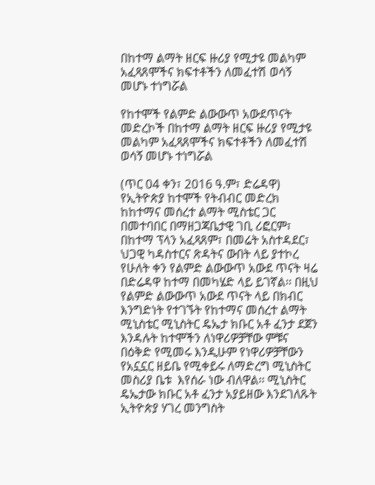በከተማ ልማት ዘርፍ ዙሪያ የሚታዩ መልካም አፈጻጸሞችና ክፍተቶችን ለመፈተሽ ወሳኝ መሆኑ ተነግሯል

የከተሞች የልምድ ልውውጥ አውደጥናት መድረኮች በከተማ ልማት ዘርፍ ዙሪያ የሚታዩ መልካም አፈጻጸሞችና ክፍተቶችን ለመፈተሽ ወሳኝ መሆኑ ተነግሯል

(ጥር 04 ቀን፣ 2016 ዓ.ም፣ ድሬዳዋ) የኢትዮጵያ ከተሞች የትብብር መድረክ ከከተማና መሰረተ ልማት ሚስቴር ጋር በመተባበር በማዘጋጃቤታዊ ገቢ ሪፎርም፣ በከተማ ፕላን አፈጻጸም፣ በመሬት አስተዳደር፣ ህጋዊ ካዳስተርና ጽዳትና ውበት ላይ ያተኮረ የሁለት ቀን የልምድ ልውውጥ አውደ ጥናት ዛሬ በድሬዳዋ ከተማ በመካሄድ ላይ ይገኛል፡፡ በዚህ የልምድ ልውውጥ አውደ ጥናት ላይ በክብር እንግድነት የተገኙት የከተማና መሰረተ ልማት ሚኒስቴር ሚኒስትር ዴኤታ ክቡር አቶ ፈንታ ደጀን እንዳሉት ከተሞችን ለነዋሪዎቻቸው ምቹና በዕቅድ የሚመሩ እንዲሁም የነዋሪዎቻቸውን የአኗኗር ዘይቤ የሚቀይሩ ለማድረግ ሚኒስትር መስሪያ ቤቱ  እየሰራ ነው ብለዋል፡፡ ሚኒስትር ዴኤታው ክቡር አቶ ፈንታ አያይዘው እንደገለጹት ኢትዮጵያ ሃገረ መንግስት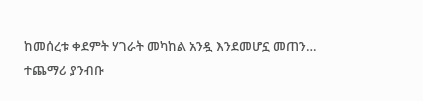ከመሰረቱ ቀደምት ሃገራት መካከል አንዷ እንደመሆኗ መጠን…
ተጨማሪ ያንብቡ